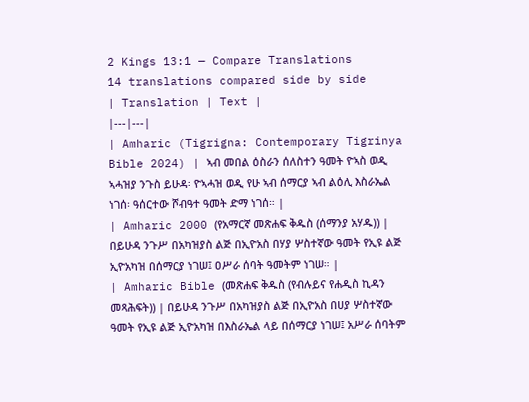2 Kings 13:1 — Compare Translations
14 translations compared side by side
| Translation | Text |
|---|---|
| Amharic (Tigrigna: Contemporary Tigrinya Bible 2024) | ኣብ መበል ዕስራን ሰለስተን ዓመት ዮኣስ ወዲ ኣሓዝያ ንጉስ ይሁዳ፡ ዮኣሓዝ ወዲ የሁ ኣብ ሰማርያ ኣብ ልዕሊ እስራኤል ነገሰ፡ ዓሰርተው ሾብዓተ ዓመት ድማ ነገሰ። |
| Amharic 2000 (የአማርኛ መጽሐፍ ቅዱስ (ሰማንያ አሃዱ)) | በይሁዳ ንጉሥ በአካዝያስ ልጅ በኢዮአስ በሃያ ሦስተኛው ዓመት የኢዩ ልጅ ኢዮአካዝ በሰማርያ ነገሠ፤ ዐሥራ ሰባት ዓመትም ነገሠ። |
| Amharic Bible (መጽሐፍ ቅዱስ (የብሉይና የሐዲስ ኪዳን መጻሕፍት)) | በይሁዳ ንጉሥ በአካዝያስ ልጅ በኢዮአስ በሀያ ሦስተኛው ዓመት የኢዩ ልጅ ኢዮአካዝ በእስራኤል ላይ በሰማርያ ነገሠ፤ አሥራ ሰባትም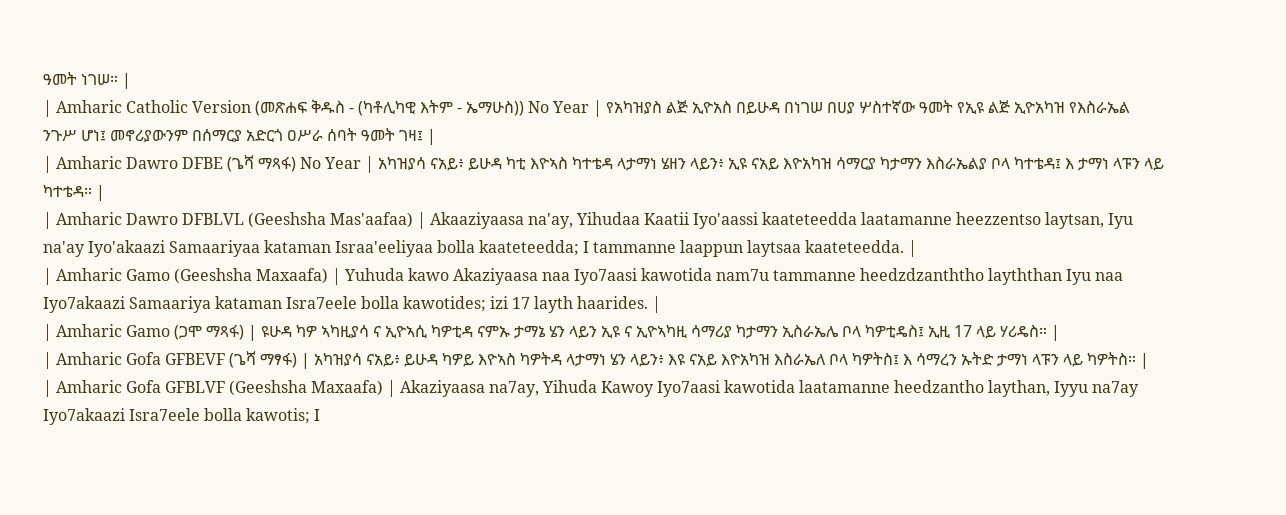ዓመት ነገሠ። |
| Amharic Catholic Version (መጽሐፍ ቅዱስ - (ካቶሊካዊ እትም - ኤማሁስ)) No Year | የአካዝያስ ልጅ ኢዮአስ በይሁዳ በነገሠ በሀያ ሦስተኛው ዓመት የኢዩ ልጅ ኢዮአካዝ የእስራኤል ንጉሥ ሆነ፤ መኖሪያውንም በሰማርያ አድርጎ ዐሥራ ሰባት ዓመት ገዛ፤ |
| Amharic Dawro DFBE (ጌሻ ማጻፋ) No Year | አካዝያሳ ናአይ፥ ይሁዳ ካቲ እዮኣስ ካተቴዳ ላታማነ ሄዘን ላይን፥ ኢዩ ናአይ እዮአካዝ ሳማርያ ካታማን እስራኤልያ ቦላ ካተቴዳ፤ እ ታማነ ላፑን ላይ ካተቴዳ። |
| Amharic Dawro DFBLVL (Geeshsha Mas'aafaa) | Akaaziyaasa na'ay, Yihudaa Kaatii Iyo'aassi kaateteedda laatamanne heezzentso laytsan, Iyu na'ay Iyo'akaazi Samaariyaa kataman Israa'eeliyaa bolla kaateteedda; I tammanne laappun laytsaa kaateteedda. |
| Amharic Gamo (Geeshsha Maxaafa) | Yuhuda kawo Akaziyaasa naa Iyo7aasi kawotida nam7u tammanne heedzdzanththo layththan Iyu naa Iyo7akaazi Samaariya kataman Isra7eele bolla kawotides; izi 17 layth haarides. |
| Amharic Gamo (ጋሞ ማጻፋ) | ዩሁዳ ካዎ ኣካዚያሳ ና ኢዮኣሲ ካዎቲዳ ናምኡ ታማኔ ሄን ላይን ኢዩ ና ኢዮኣካዚ ሳማሪያ ካታማን ኢስራኤሌ ቦላ ካዎቲዴስ፤ ኢዚ 17 ላይ ሃሪዴስ። |
| Amharic Gofa GFBEVF (ጌሻ ማፃፋ) | አካዝያሳ ናአይ፥ ይሁዳ ካዎይ እዮኣስ ካዎትዳ ላታማነ ሄን ላይን፥ እዩ ናአይ እዮአካዝ እስራኤለ ቦላ ካዎትስ፤ እ ሳማረን ኡትድ ታማነ ላፑን ላይ ካዎትስ። |
| Amharic Gofa GFBLVF (Geeshsha Maxaafa) | Akaziyaasa na7ay, Yihuda Kawoy Iyo7aasi kawotida laatamanne heedzantho laythan, Iyyu na7ay Iyo7akaazi Isra7eele bolla kawotis; I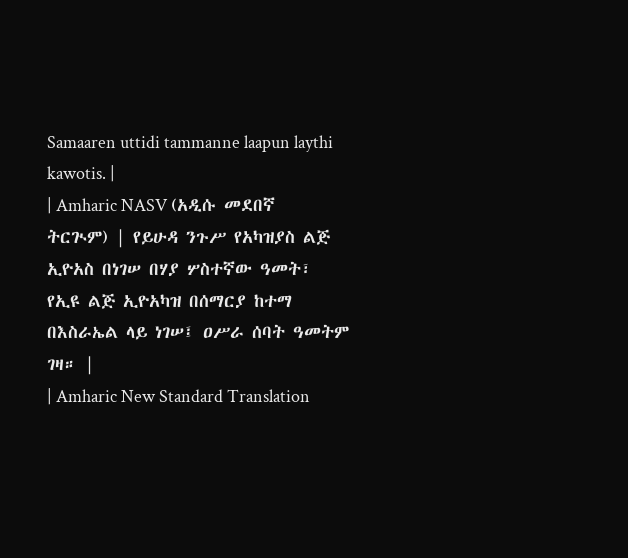Samaaren uttidi tammanne laapun laythi kawotis. |
| Amharic NASV (አዲሱ መደበኛ ትርጒም) | የይሁዳ ንጉሥ የአካዝያስ ልጅ ኢዮአስ በነገሠ በሃያ ሦስተኛው ዓመት፣ የኢዩ ልጅ ኢዮአካዝ በሰማርያ ከተማ በእስራኤል ላይ ነገሠ፤ ዐሥራ ሰባት ዓመትም ገዛ። |
| Amharic New Standard Translation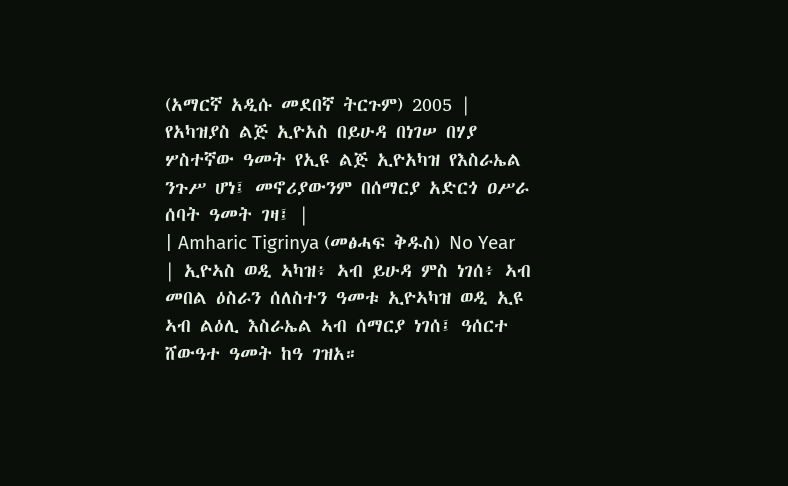(አማርኛ አዲሱ መደበኛ ትርጉም) 2005 | የአካዝያስ ልጅ ኢዮአስ በይሁዳ በነገሠ በሃያ ሦስተኛው ዓመት የኢዩ ልጅ ኢዮአካዝ የእስራኤል ንጉሥ ሆነ፤ መኖሪያውንም በሰማርያ አድርጎ ዐሥራ ሰባት ዓመት ገዛ፤ |
| Amharic Tigrinya (መፅሓፍ ቅዱስ) No Year | ኢዮኣስ ወዲ ኣካዝ፥ ኣብ ይሁዳ ምስ ነገሰ፥ ኣብ መበል ዕስራን ሰለስተን ዓመቱ ኢዮኣካዝ ወዲ ኢዩ ኣብ ልዕሊ እስራኤል ኣብ ሰማርያ ነገሰ፤ ዓሰርተ ሸውዓተ ዓመት ከዓ ገዝአ።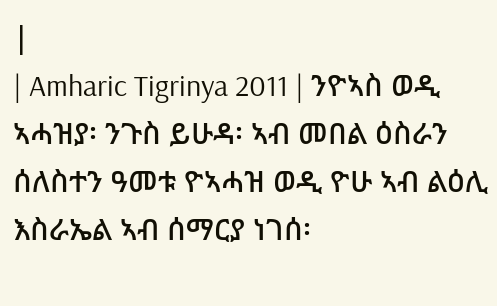|
| Amharic Tigrinya 2011 | ንዮኣስ ወዲ ኣሓዝያ፡ ንጉስ ይሁዳ፡ ኣብ መበል ዕስራን ሰለስተን ዓመቱ ዮኣሓዝ ወዲ ዮሁ ኣብ ልዕሊ እስራኤል ኣብ ሰማርያ ነገሰ፡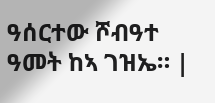ዓሰርተው ሾብዓተ ዓመት ከኣ ገዝኤ። |